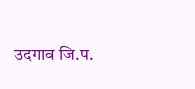उदगाव जि.प.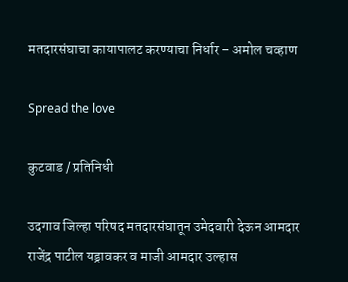मतदारसंघाचा कायापालट करण्याचा निर्धार – अमोल चव्हाण

Spread the love

कुटवाड / प्रतिनिधी

उदगाव जिल्हा परिषद मतदारसंघातून उमेदवारी देऊन आमदार राजेंद्र पाटील यड्रावकर व माजी आमदार उल्हास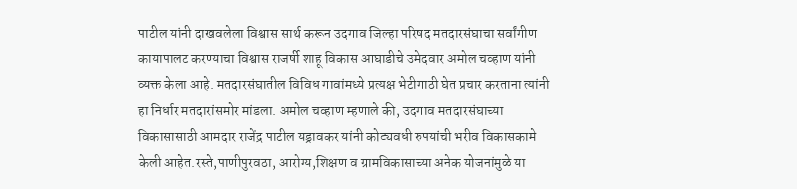पाटील यांनी दाखवलेला विश्वास सार्थ करून उदगाव जिल्हा परिषद मतदारसंघाचा सर्वांगीण कायापालट करण्याचा विश्वास राजर्षी शाहू विकास आघाडीचे उमेदवार अमोल चव्हाण यांनी व्यक्त केला आहे. मतदारसंघातील विविध गावांमध्ये प्रत्यक्ष भेटीगाठी घेत प्रचार करताना त्यांनी हा निर्धार मतदारांसमोर मांडला. अमोल चव्हाण म्हणाले की, उदगाव मतदारसंघाच्या विकासासाठी आमदार राजेंद्र पाटील यड्रावकर यांनी कोट्यवधी रुपयांची भरीव विकासकामे केली आहेत.रस्ते,पाणीपुरवठा, आरोग्य,शिक्षण व ग्रामविकासाच्या अनेक योजनांमुळे या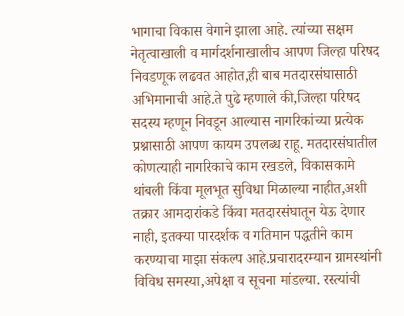भागाचा विकास वेगाने झाला आहे. त्यांच्या सक्षम नेतृत्वाखाली व मार्गदर्शनाखालीच आपण जिल्हा परिषद निवडणूक लढवत आहोत,ही बाब मतदारसंघासाठी अभिमानाची आहे.ते पुढे म्हणाले की,जिल्हा परिषद सदस्य म्हणून निवडून आल्यास नागरिकांच्या प्रत्येक प्रश्नासाठी आपण कायम उपलब्ध राहू. मतदारसंघातील कोणत्याही नागरिकाचे काम रखडले, विकासकामे थांबली किंवा मूलभूत सुविधा मिळाल्या नाहीत,अशी तक्रार आमदारांकडे किंवा मतदारसंघातून येऊ देणार नाही, इतक्या पारदर्शक व गतिमान पद्धतीने काम करण्याचा माझा संकल्प आहे.प्रचारादरम्यान ग्रामस्थांनी विविध समस्या,अपेक्षा व सूचना मांडल्या. रस्त्यांची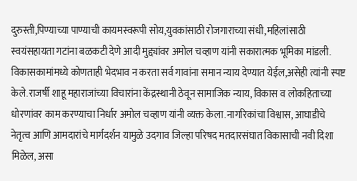दुरुस्ती,पिण्याच्या पाण्याची कायमस्वरूपी सोय,युवकांसाठी रोजगाराच्या संधी,महिलांसाठी स्वयंसहायता गटांना बळकटी देणे आदी मुद्द्यांवर अमोल चव्हाण यांनी सकारात्मक भूमिका मांडली. विकासकामांमध्ये कोणताही भेदभाव न करता सर्व गावांना समान न्याय देण्यात येईल,असेही त्यांनी स्पष्ट केले.राजर्षी शाहू महाराजांच्या विचारांना केंद्रस्थानी ठेवून सामाजिक न्याय, विकास व लोकहिताच्या धोरणांवर काम करण्याचा निर्धार अमोल चव्हाण यांनी व्यक्त केला.नागरिकांचा विश्वास, आघाडीचे नेतृत्व आणि आमदारांचे मार्गदर्शन यामुळे उदगाव जिल्हा परिषद मतदारसंघात विकासाची नवी दिशा मिळेल, असा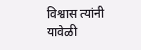विश्वास त्यांनी यावेळी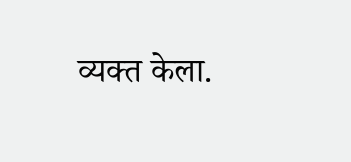व्यक्त केला.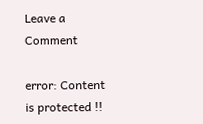Leave a Comment

error: Content is protected !!